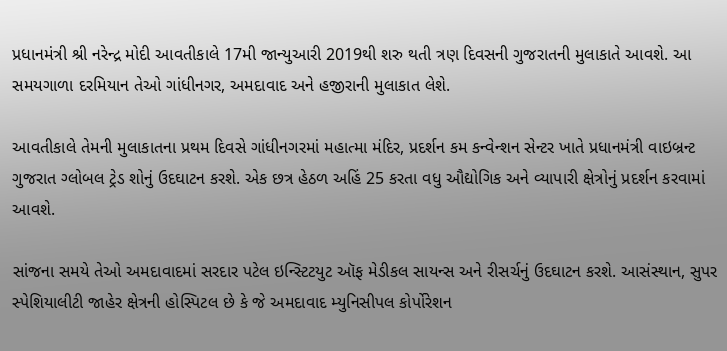પ્રધાનમંત્રી શ્રી નરેન્દ્ર મોદી આવતીકાલે 17મી જાન્યુઆરી 2019થી શરુ થતી ત્રણ દિવસની ગુજરાતની મુલાકાતે આવશે. આ સમયગાળા દરમિયાન તેઓ ગાંધીનગર, અમદાવાદ અને હજીરાની મુલાકાત લેશે.

આવતીકાલે તેમની મુલાકાતના પ્રથમ દિવસે ગાંધીનગરમાં મહાત્મા મંદિર, પ્રદર્શન કમ કન્વેન્શન સેન્ટર ખાતે પ્રધાનમંત્રી વાઇબ્રન્ટ ગુજરાત ગ્લોબલ ટ્રેડ શોનું ઉદઘાટન કરશે. એક છત્ર હેઠળ અહિં 25 કરતા વધુ ઔદ્યોગિક અને વ્યાપારી ક્ષેત્રોનું પ્રદર્શન કરવામાં આવશે.

સાંજના સમયે તેઓ અમદાવાદમાં સરદાર પટેલ ઇન્સ્ટિટયુટ ઑફ મેડીકલ સાયન્સ અને રીસર્ચનું ઉદઘાટન કરશે. આસંસ્થાન, સુપર સ્પેશિયાલીટી જાહેર ક્ષેત્રની હોસ્પિટલ છે કે જે અમદાવાદ મ્યુનિસીપલ કોર્પોરેશન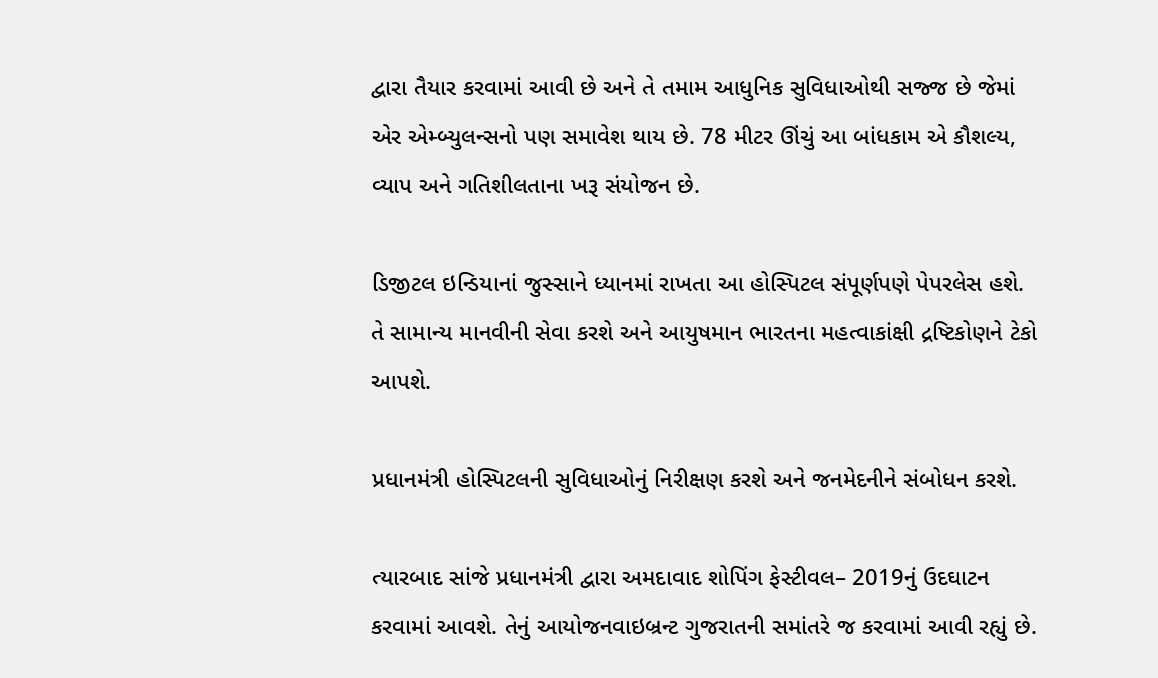દ્વારા તૈયાર કરવામાં આવી છે અને તે તમામ આધુનિક સુવિધાઓથી સજ્જ છે જેમાં એર એમ્બ્યુલન્સનો પણ સમાવેશ થાય છે. 78 મીટર ઊંચું આ બાંધકામ એ કૌશલ્ય, વ્યાપ અને ગતિશીલતાના ખરૂ સંયોજન છે.

ડિજીટલ ઇન્ડિયાનાં જુસ્સાને ધ્યાનમાં રાખતા આ હોસ્પિટલ સંપૂર્ણપણે પેપરલેસ હશે. તે સામાન્ય માનવીની સેવા કરશે અને આયુષમાન ભારતના મહત્વાકાંક્ષી દ્રષ્ટિકોણને ટેકો આપશે.

પ્રધાનમંત્રી હોસ્પિટલની સુવિધાઓનું નિરીક્ષણ કરશે અને જનમેદનીને સંબોધન કરશે.

ત્યારબાદ સાંજે પ્રધાનમંત્રી દ્વારા અમદાવાદ શોપિંગ ફેસ્ટીવલ– 2019નું ઉદઘાટન કરવામાં આવશે. તેનું આયોજનવાઇબ્રન્ટ ગુજરાતની સમાંતરે જ કરવામાં આવી રહ્યું છે.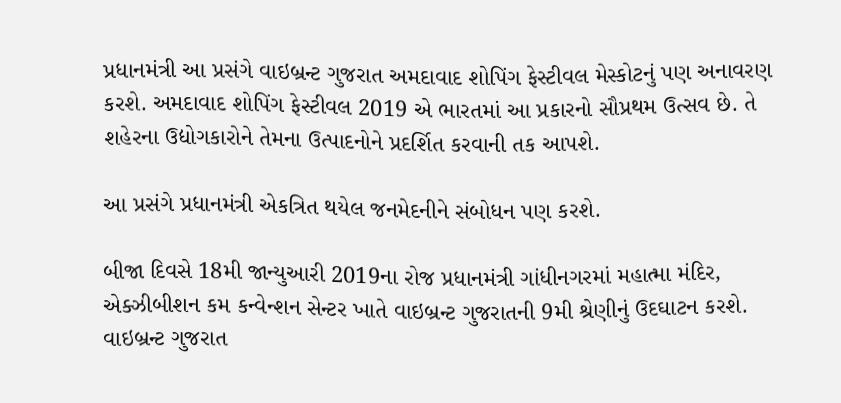પ્રધાનમંત્રી આ પ્રસંગે વાઇબ્રન્ટ ગુજરાત અમદાવાદ શોપિંગ ફેસ્ટીવલ મેસ્કોટનું પણ અનાવરણ કરશે. અમદાવાદ શોપિંગ ફેસ્ટીવલ 2019 એ ભારતમાં આ પ્રકારનો સૌપ્રથમ ઉત્સવ છે. તે શહેરના ઉદ્યોગકારોને તેમના ઉત્પાદનોને પ્રદર્શિત કરવાની તક આપશે.

આ પ્રસંગે પ્રધાનમંત્રી એકત્રિત થયેલ જનમેદનીને સંબોધન પણ કરશે.

બીજા દિવસે 18મી જાન્યુઆરી 2019ના રોજ પ્રધાનમંત્રી ગાંધીનગરમાં મહાત્મા મંદિર, એક્ઝીબીશન કમ કન્વેન્શન સેન્ટર ખાતે વાઇબ્રન્ટ ગુજરાતની 9મી શ્રેણીનું ઉદઘાટન કરશે. વાઇબ્રન્ટ ગુજરાત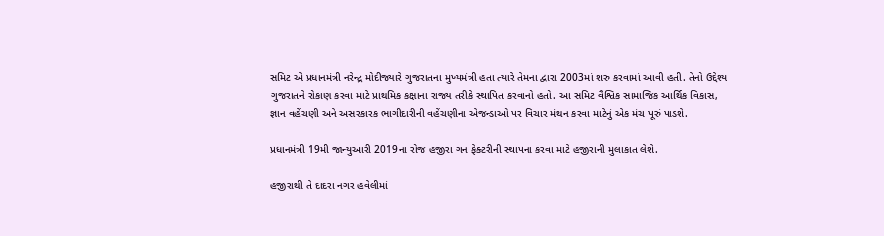સમિટ એ પ્રધાનમંત્રી નરેન્દ્ર મોદીજ્યારે ગુજરાતના મુખ્યમંત્રી હતા ત્યારે તેમના દ્વારા 2003માં શરુ કરવામાં આવી હતી. તેનો ઉદ્દેશ્ય ગુજરાતને રોકાણ કરવા માટે પ્રાથમિક કક્ષાના રાજ્ય તરીકે સ્થાપિત કરવાનો હતો. આ સમિટ વૈશ્વિક સામાજિક આર્થિક વિકાસ, જ્ઞાન વહેંચણી અને અસરકારક ભાગીદારીની વહેંચણીના એજન્ડાઓ પર વિચાર મંથન કરવા માટેનું એક મંચ પૂરું પાડશે.

પ્રધાનમંત્રી 19મી જાન્યુઆરી 2019ના રોજ હજીરા ગન ફેક્ટરીની સ્થાપના કરવા માટે હજીરાની મુલાકાત લેશે.

હજીરાથી તે દાદરા નગર હવેલીમાં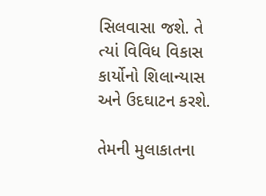સિલવાસા જશે. તે ત્યાં વિવિધ વિકાસ કાર્યોનો શિલાન્યાસ અને ઉદઘાટન કરશે.

તેમની મુલાકાતના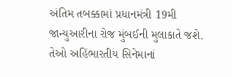અંતિમ તબક્કામાં પ્રધાનમંત્રી 19મી જાન્યુઆરીના રોજ મુંબઈની મુલાકાતે જશે. તેઓ અહિંભારતીય સિનેમાનાં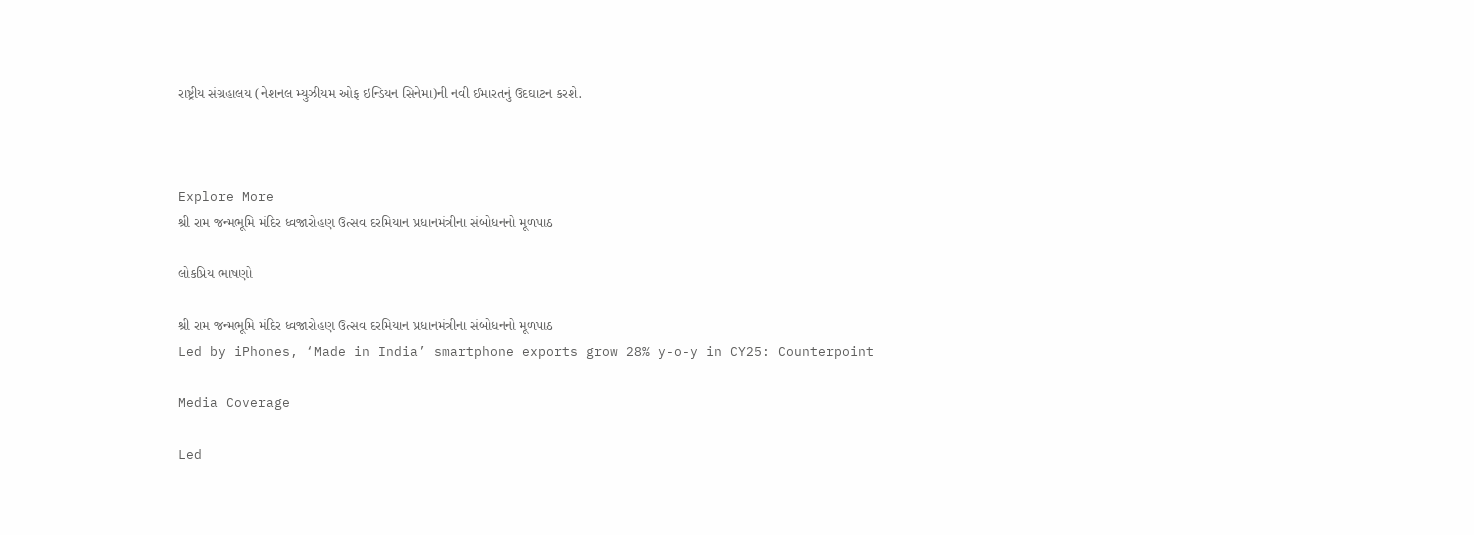રાષ્ટ્રીય સંગ્રહાલય (નેશનલ મ્યુઝીયમ ઓફ ઇન્ડિયન સિનેમા)ની નવી ઈમારતનું ઉદઘાટન કરશે.



Explore More
શ્રી રામ જન્મભૂમિ મંદિર ધ્વજારોહણ ઉત્સવ દરમિયાન પ્રધાનમંત્રીના સંબોધનનો મૂળપાઠ

લોકપ્રિય ભાષણો

શ્રી રામ જન્મભૂમિ મંદિર ધ્વજારોહણ ઉત્સવ દરમિયાન પ્રધાનમંત્રીના સંબોધનનો મૂળપાઠ
Led by iPhones, ‘Made in India’ smartphone exports grow 28% y-o-y in CY25: Counterpoint

Media Coverage

Led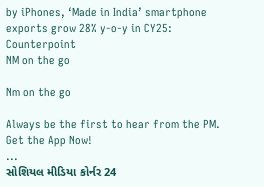by iPhones, ‘Made in India’ smartphone exports grow 28% y-o-y in CY25: Counterpoint
NM on the go

Nm on the go

Always be the first to hear from the PM. Get the App Now!
...
સોશિયલ મીડિયા કોર્નર 24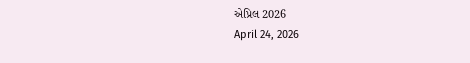એપ્રિલ 2026
April 24, 2026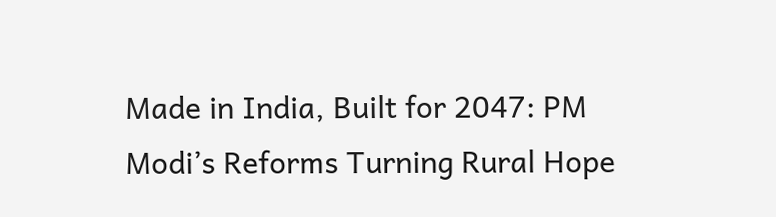Made in India, Built for 2047: PM Modi’s Reforms Turning Rural Hope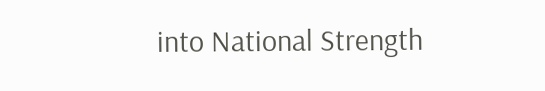into National Strength